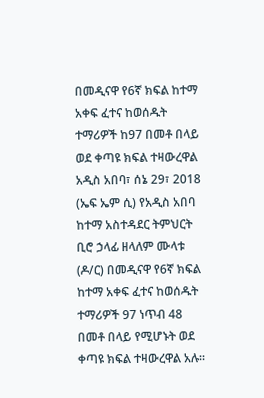በመዲናዋ የ6ኛ ክፍል ከተማ አቀፍ ፈተና ከወሰዱት ተማሪዎች ከ97 በመቶ በላይ ወደ ቀጣዩ ክፍል ተዛውረዋል
አዲስ አበባ፣ ሰኔ 29፣ 2018 (ኤፍ ኤም ሲ) የአዲስ አበባ ከተማ አስተዳደር ትምህርት ቢሮ ኃላፊ ዘላለም ሙላቱ (ዶ/ር) በመዲናዋ የ6ኛ ክፍል ከተማ አቀፍ ፈተና ከወሰዱት ተማሪዎች 97 ነጥብ 48 በመቶ በላይ የሚሆኑት ወደ ቀጣዩ ክፍል ተዛውረዋል አሉ።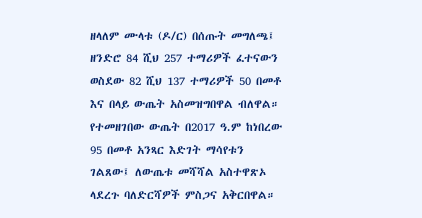ዘላለም ሙላቱ (ዶ/ር) በሰጡት መግለጫ፤ ዘንድሮ 84 ሺህ 257 ተማሪዎች ፈተናውን ወስደው 82 ሺህ 137 ተማሪዎች 50 በመቶ እና በላይ ውጤት አስመዝግበዋል ብለዋል።
የተመዘገበው ውጤት በ2017 ዓ.ም ከነበረው 95 በመቶ አንጻር እድገት ማሳየቱን ገልጸው፤ ለውጤቱ መሻሻል አስተዋጽኦ ላደረጉ ባለድርሻዎች ምስጋና አቅርበዋል።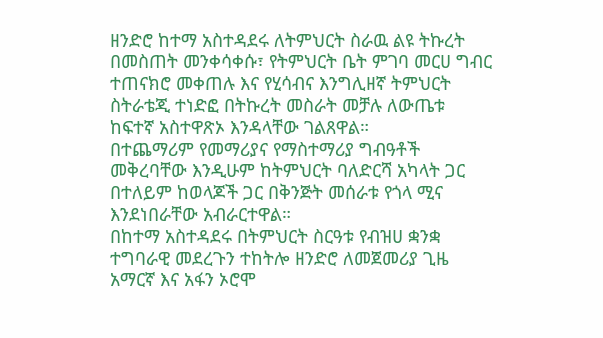ዘንድሮ ከተማ አስተዳደሩ ለትምህርት ስራዉ ልዩ ትኩረት በመስጠት መንቀሳቀሱ፣ የትምህርት ቤት ምገባ መርሀ ግብር ተጠናክሮ መቀጠሉ እና የሂሳብና እንግሊዘኛ ትምህርት ስትራቴጂ ተነድፎ በትኩረት መስራት መቻሉ ለውጤቱ ከፍተኛ አስተዋጽኦ እንዳላቸው ገልጸዋል።
በተጨማሪም የመማሪያና የማስተማሪያ ግብዓቶች መቅረባቸው እንዲሁም ከትምህርት ባለድርሻ አካላት ጋር በተለይም ከወላጆች ጋር በቅንጅት መሰራቱ የጎላ ሚና እንደነበራቸው አብራርተዋል።
በከተማ አስተዳደሩ በትምህርት ስርዓቱ የብዝሀ ቋንቋ ተግባራዊ መደረጉን ተከትሎ ዘንድሮ ለመጀመሪያ ጊዜ አማርኛ እና አፋን ኦሮሞ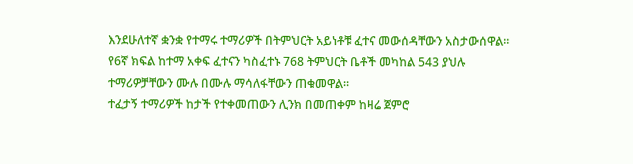እንደሁለተኛ ቋንቋ የተማሩ ተማሪዎች በትምህርት አይነቶቹ ፈተና መውሰዳቸውን አስታውሰዋል።
የ6ኛ ክፍል ከተማ አቀፍ ፈተናን ካስፈተኑ 768 ትምህርት ቤቶች መካከል 543 ያህሉ ተማሪዎቻቸውን ሙሉ በሙሉ ማሳለፋቸውን ጠቁመዋል።
ተፈታኝ ተማሪዎች ከታች የተቀመጠውን ሊንክ በመጠቀም ከዛሬ ጀምሮ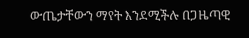ውጤታቸውን ማየት እንደሚችሉ በጋዜጣዊ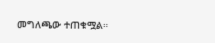መግለጫው ተጠቁሟል።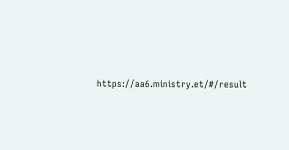https://aa6.ministry.et/#/result